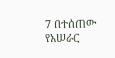7 በተሰጠው የአሠራር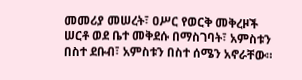መመሪያ መሠረት፣ ዐሥር የወርቅ መቅረዞች ሠርቶ ወደ ቤተ መቅደሱ በማስገባት፣ አምስቱን በስተ ደቡብ፣ አምስቱን በስተ ሰሜን አኖራቸው።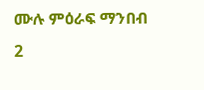ሙሉ ምዕራፍ ማንበብ 2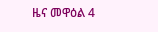ዜና መዋዕል 4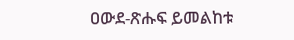ዐውደ-ጽሑፍ ይመልከቱ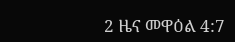2 ዜና መዋዕል 4:7